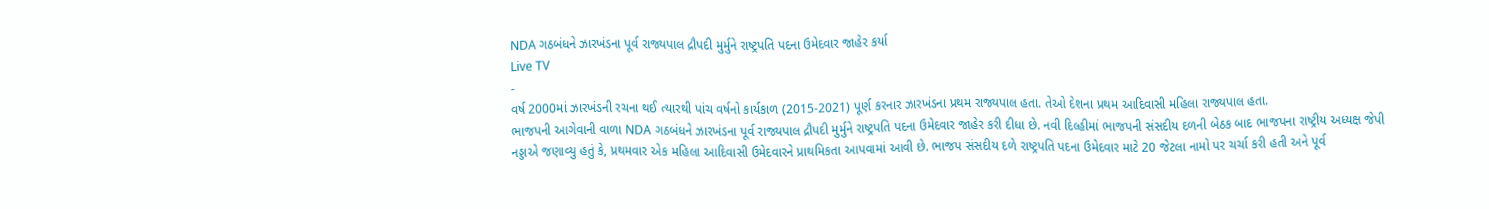NDA ગઠબંધને ઝારખંડના પૂર્વ રાજ્યપાલ દ્રૌપદી મુર્મુને રાષ્ટ્રપતિ પદના ઉમેદવાર જાહેર કર્યા
Live TV
-
વર્ષ 2000માં ઝારખંડની રચના થઈ ત્યારથી પાંચ વર્ષનો કાર્યકાળ (2015-2021) પૂર્ણ કરનાર ઝારખંડના પ્રથમ રાજ્યપાલ હતા. તેઓ દેશના પ્રથમ આદિવાસી મહિલા રાજ્યપાલ હતા.
ભાજપની આગેવાની વાળા NDA ગઠબંધને ઝારખંડના પૂર્વ રાજ્યપાલ દ્રૌપદી મુર્મુને રાષ્ટ્રપતિ પદના ઉમેદવાર જાહેર કરી દીધા છે. નવી દિલ્હીમાં ભાજપની સંસદીય દળની બેઠક બાદ ભાજપના રાષ્ટ્રીય અધ્યક્ષ જેપી નડ્ડાએ જણાવ્યુ હતું કે, પ્રથમવાર એક મહિલા આદિવાસી ઉમેદવારને પ્રાથમિકતા આપવામાં આવી છે. ભાજપ સંસદીય દળે રાષ્ટ્રપતિ પદના ઉમેદવાર માટે 20 જેટલા નામો પર ચર્ચા કરી હતી અને પૂર્વ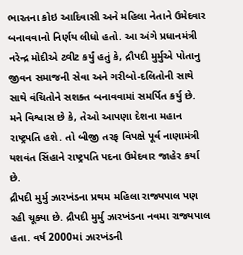ભારતના કોઇ આદિવાસી અને મહિલા નેતાને ઉમેદવાર બનાવવાનો નિર્ણય લીધો હતો. આ અંગે પ્રધાનમંત્રી નરેન્દ્ર મોદીએ ટ્વીટ કર્યું હતું કે, દ્રૌપદી મુર્મુએ પોતાનુ જીવન સમાજની સેવા અને ગરીબો-દલિતોની સાથે સાથે વંચિતોને સશક્ત બનાવવામાં સમર્પિત કર્યુ છે. મને વિશ્વાસ છે કે, તેઓ આપણા દેશના મહાન રાષ્ટ્રપતિ હશે. તો બીજી તરફ વિપક્ષે પૂર્વ નાણામંત્રી યશવંત સિંહાને રાષ્ટ્રપતિ પદના ઉમેદવાર જાહેર કર્યા છે.
દ્રૌપદી મુર્મુ ઝારખંડના પ્રથમ મહિલા રાજ્યપાલ પણ રહી ચૂક્યા છે. દ્રૌપદી મુર્મુ ઝારખંડના નવમા રાજ્યપાલ હતા. વર્ષ 2000માં ઝારખંડની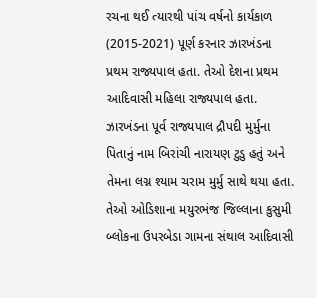રચના થઈ ત્યારથી પાંચ વર્ષનો કાર્યકાળ (2015-2021) પૂર્ણ કરનાર ઝારખંડના પ્રથમ રાજ્યપાલ હતા. તેઓ દેશના પ્રથમ આદિવાસી મહિલા રાજ્યપાલ હતા. ઝારખંડના પૂર્વ રાજ્યપાલ દ્રૌપદી મુર્મુના પિતાનું નામ બિરાંચી નારાયણ ટુડુ હતું અને તેમના લગ્ન શ્યામ ચરામ મુર્મુ સાથે થયા હતા. તેઓ ઓડિશાના મયુરભંજ જિલ્લાના કુસુમી બ્લોકના ઉપરબેડા ગામના સંથાલ આદિવાસી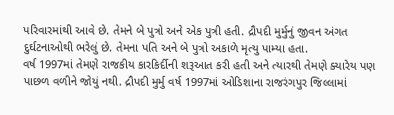પરિવારમાંથી આવે છે. તેમને બે પુત્રો અને એક પુત્રી હતી. દ્રૌપદી મુર્મુનું જીવન અંગત દુર્ઘટનાઓથી ભરેલું છે. તેમના પતિ અને બે પુત્રો અકાળે મૃત્યુ પામ્યા હતા.
વર્ષ 1997માં તેમણે રાજકીય કારકિર્દીની શરૂઆત કરી હતી અને ત્યારથી તેમણે ક્યારેય પણ પાછળ વળીને જોયું નથી. દ્રૌપદી મુર્મુ વર્ષ 1997માં ઓડિશાના રાજરંગપુર જિલ્લામાં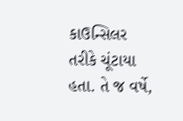કાઉન્સિલર તરીકે ચૂંટાયા હતા. તે જ વર્ષે,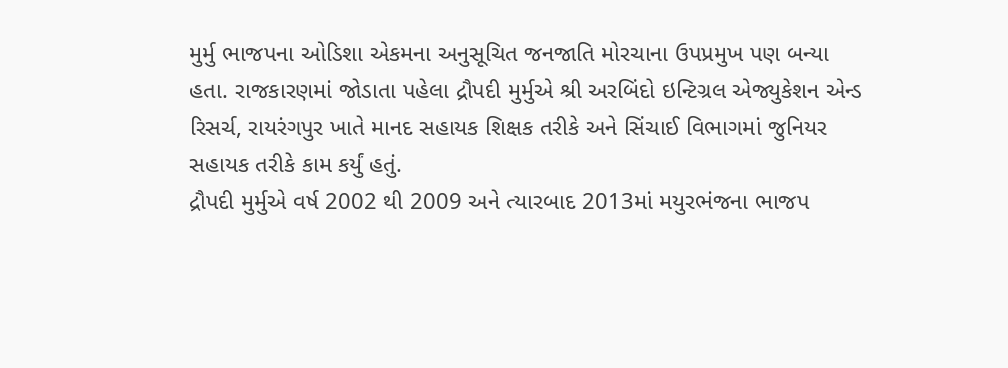મુર્મુ ભાજપના ઓડિશા એકમના અનુસૂચિત જનજાતિ મોરચાના ઉપપ્રમુખ પણ બન્યા હતા. રાજકારણમાં જોડાતા પહેલા દ્રૌપદી મુર્મુએ શ્રી અરબિંદો ઇન્ટિગ્રલ એજ્યુકેશન એન્ડ રિસર્ચ, રાયરંગપુર ખાતે માનદ સહાયક શિક્ષક તરીકે અને સિંચાઈ વિભાગમાં જુનિયર સહાયક તરીકે કામ કર્યું હતું.
દ્રૌપદી મુર્મુએ વર્ષ 2002 થી 2009 અને ત્યારબાદ 2013માં મયુરભંજના ભાજપ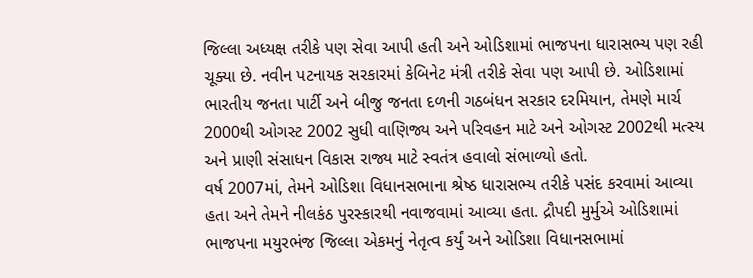જિલ્લા અધ્યક્ષ તરીકે પણ સેવા આપી હતી અને ઓડિશામાં ભાજપના ધારાસભ્ય પણ રહી ચૂક્યા છે. નવીન પટનાયક સરકારમાં કેબિનેટ મંત્રી તરીકે સેવા પણ આપી છે. ઓડિશામાં ભારતીય જનતા પાર્ટી અને બીજુ જનતા દળની ગઠબંધન સરકાર દરમિયાન, તેમણે માર્ચ 2000થી ઓગસ્ટ 2002 સુધી વાણિજ્ય અને પરિવહન માટે અને ઓગસ્ટ 2002થી મત્સ્ય અને પ્રાણી સંસાધન વિકાસ રાજ્ય માટે સ્વતંત્ર હવાલો સંભાળ્યો હતો.
વર્ષ 2007માં, તેમને ઓડિશા વિધાનસભાના શ્રેષ્ઠ ધારાસભ્ય તરીકે પસંદ કરવામાં આવ્યા હતા અને તેમને નીલકંઠ પુરસ્કારથી નવાજવામાં આવ્યા હતા. દ્રૌપદી મુર્મુએ ઓડિશામાં ભાજપના મયુરભંજ જિલ્લા એકમનું નેતૃત્વ કર્યું અને ઓડિશા વિધાનસભામાં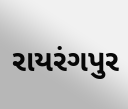રાયરંગપુર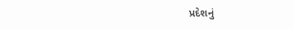પ્રદેશનું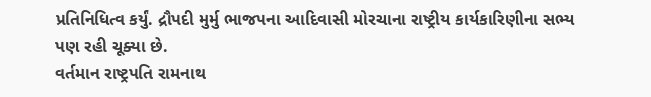પ્રતિનિધિત્વ કર્યું. દ્રૌપદી મુર્મુ ભાજપના આદિવાસી મોરચાના રાષ્ટ્રીય કાર્યકારિણીના સભ્ય પણ રહી ચૂક્યા છે.
વર્તમાન રાષ્ટ્રપતિ રામનાથ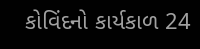કોવિંદનો કાર્યકાળ 24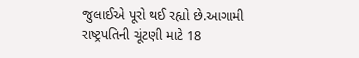જુલાઈએ પૂરો થઈ રહ્યો છે.આગામી રાષ્ટ્રપતિની ચૂંટણી માટે 18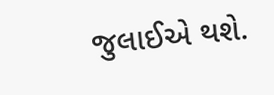જુલાઈએ થશે.